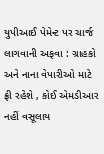યુપીઆઈ પેમેન્ટ પર ચાર્જ લાગવાની અફવા : ગ્રાહકો અને નાના વેપારીઓ માટે ફ્રી રહેશે , કોઈ એમડીઆર નહીં વસૂલાય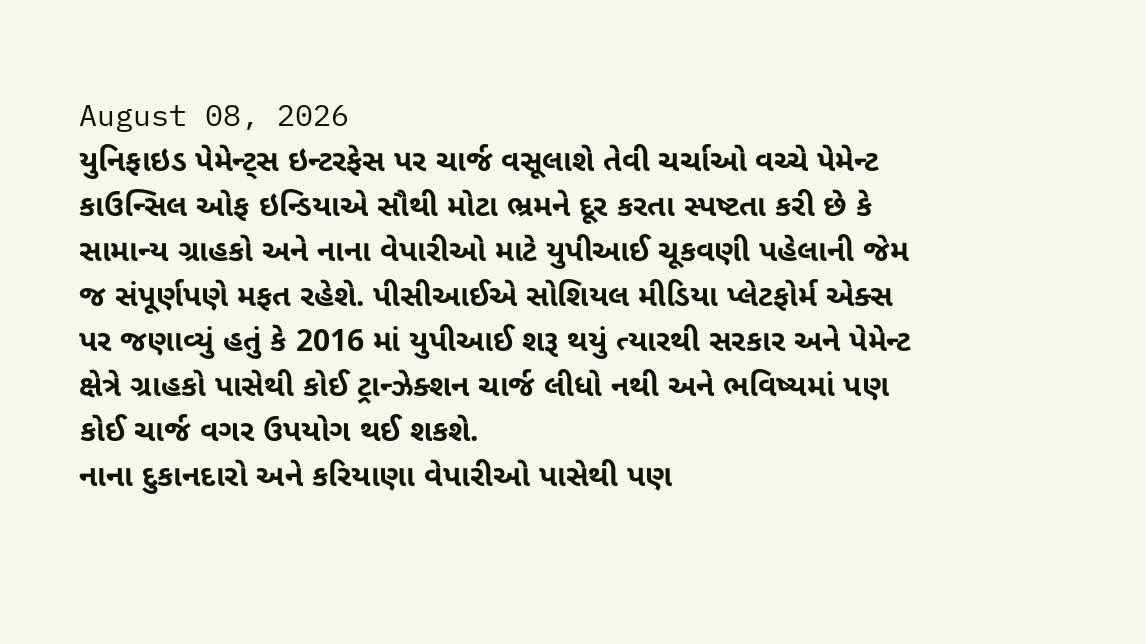August 08, 2026
યુનિફાઇડ પેમેન્ટ્સ ઇન્ટરફેસ પર ચાર્જ વસૂલાશે તેવી ચર્ચાઓ વચ્ચે પેમેન્ટ કાઉન્સિલ ઓફ ઇન્ડિયાએ સૌથી મોટા ભ્રમને દૂર કરતા સ્પષ્ટતા કરી છે કે સામાન્ય ગ્રાહકો અને નાના વેપારીઓ માટે યુપીઆઈ ચૂકવણી પહેલાની જેમ જ સંપૂર્ણપણે મફત રહેશે. પીસીઆઈએ સોશિયલ મીડિયા પ્લેટફોર્મ એક્સ પર જણાવ્યું હતું કે 2016 માં યુપીઆઈ શરૂ થયું ત્યારથી સરકાર અને પેમેન્ટ ક્ષેત્રે ગ્રાહકો પાસેથી કોઈ ટ્રાન્ઝેક્શન ચાર્જ લીધો નથી અને ભવિષ્યમાં પણ કોઈ ચાર્જ વગર ઉપયોગ થઈ શકશે.
નાના દુકાનદારો અને કરિયાણા વેપારીઓ પાસેથી પણ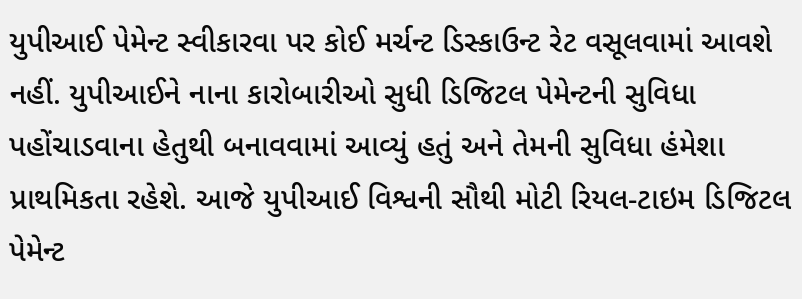યુપીઆઈ પેમેન્ટ સ્વીકારવા પર કોઈ મર્ચન્ટ ડિસ્કાઉન્ટ રેટ વસૂલવામાં આવશે નહીં. યુપીઆઈને નાના કારોબારીઓ સુધી ડિજિટલ પેમેન્ટની સુવિધા પહોંચાડવાના હેતુથી બનાવવામાં આવ્યું હતું અને તેમની સુવિધા હંમેશા પ્રાથમિકતા રહેશે. આજે યુપીઆઈ વિશ્વની સૌથી મોટી રિયલ-ટાઇમ ડિજિટલ પેમેન્ટ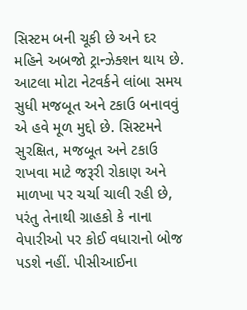સિસ્ટમ બની ચૂકી છે અને દર મહિને અબજો ટ્રાન્ઝેક્શન થાય છે.
આટલા મોટા નેટવર્કને લાંબા સમય સુધી મજબૂત અને ટકાઉ બનાવવું એ હવે મૂળ મુદ્દો છે. સિસ્ટમને સુરક્ષિત, મજબૂત અને ટકાઉ રાખવા માટે જરૂરી રોકાણ અને માળખા પર ચર્ચા ચાલી રહી છે, પરંતુ તેનાથી ગ્રાહકો કે નાના વેપારીઓ પર કોઈ વધારાનો બોજ પડશે નહીં. પીસીઆઈના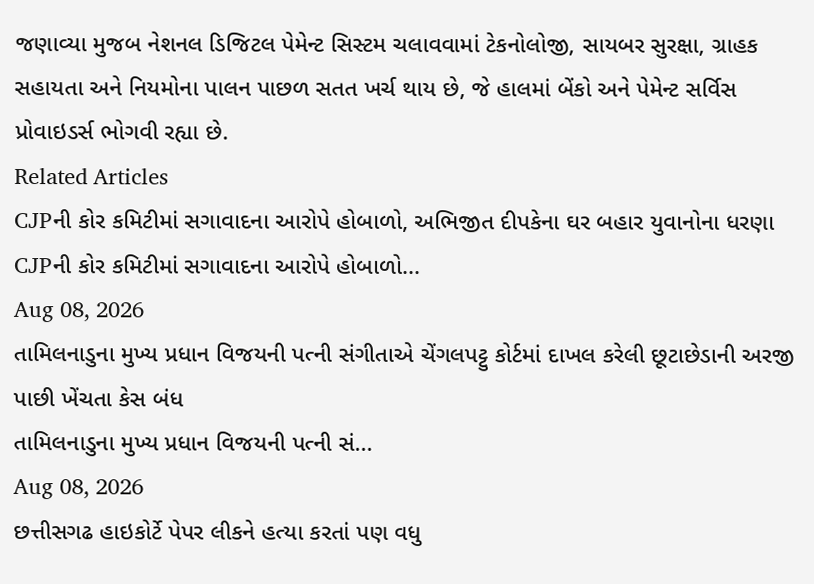જણાવ્યા મુજબ નેશનલ ડિજિટલ પેમેન્ટ સિસ્ટમ ચલાવવામાં ટેકનોલોજી, સાયબર સુરક્ષા, ગ્રાહક સહાયતા અને નિયમોના પાલન પાછળ સતત ખર્ચ થાય છે, જે હાલમાં બેંકો અને પેમેન્ટ સર્વિસ પ્રોવાઇડર્સ ભોગવી રહ્યા છે.
Related Articles
CJPની કોર કમિટીમાં સગાવાદના આરોપે હોબાળો, અભિજીત દીપકેના ઘર બહાર યુવાનોના ધરણા
CJPની કોર કમિટીમાં સગાવાદના આરોપે હોબાળો...
Aug 08, 2026
તામિલનાડુના મુખ્ય પ્રધાન વિજયની પત્ની સંગીતાએ ચેંગલપટ્ટુ કોર્ટમાં દાખલ કરેલી છૂટાછેડાની અરજી પાછી ખેંચતા કેસ બંધ
તામિલનાડુના મુખ્ય પ્રધાન વિજયની પત્ની સં...
Aug 08, 2026
છત્તીસગઢ હાઇકોર્ટે પેપર લીકને હત્યા કરતાં પણ વધુ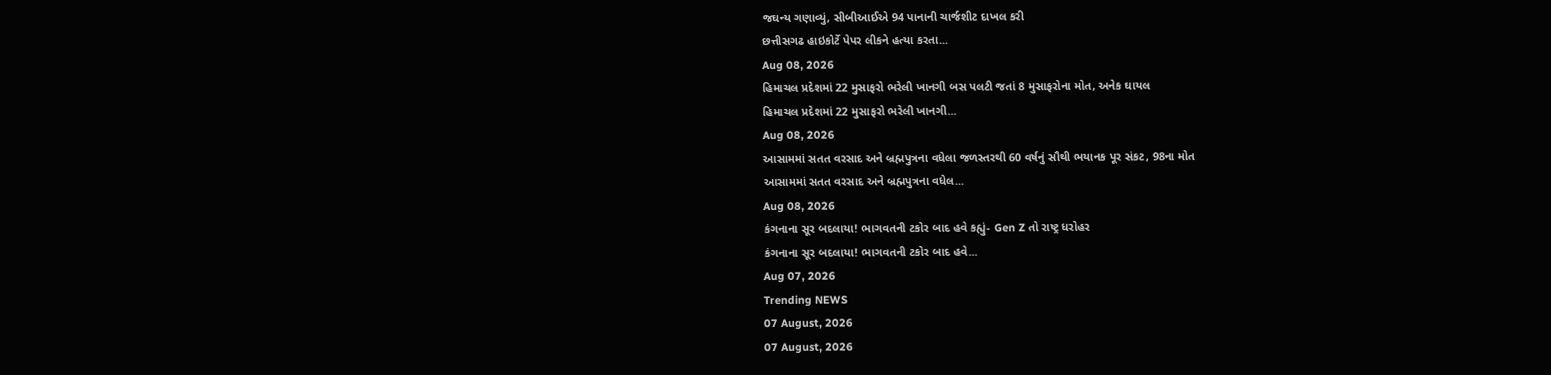જઘન્ય ગણાવ્યું, સીબીઆઈએ 94 પાનાની ચાર્જશીટ દાખલ કરી
છત્તીસગઢ હાઇકોર્ટે પેપર લીકને હત્યા કરતા...
Aug 08, 2026
હિમાચલ પ્રદેશમાં 22 મુસાફરો ભરેલી ખાનગી બસ પલટી જતાં 8 મુસાફરોના મોત, અનેક ઘાયલ
હિમાચલ પ્રદેશમાં 22 મુસાફરો ભરેલી ખાનગી...
Aug 08, 2026
આસામમાં સતત વરસાદ અને બ્રહ્મપુત્રના વધેલા જળસ્તરથી 60 વર્ષનું સૌથી ભયાનક પૂર સંકટ, 98ના મોત
આસામમાં સતત વરસાદ અને બ્રહ્મપુત્રના વધેલ...
Aug 08, 2026
કંગનાના સૂર બદલાયા! ભાગવતની ટકોર બાદ હવે કહ્યું- Gen Z તો રાષ્ટ્ર ધરોહર
કંગનાના સૂર બદલાયા! ભાગવતની ટકોર બાદ હવે...
Aug 07, 2026
Trending NEWS
07 August, 2026
07 August, 2026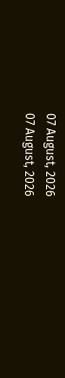07 August, 2026
07 August, 2026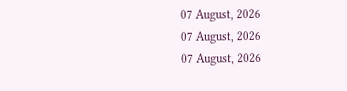07 August, 2026
07 August, 2026
07 August, 2026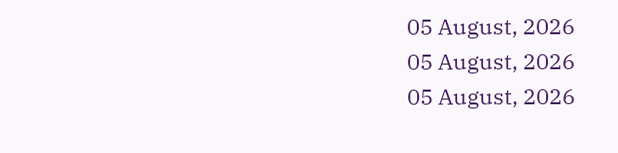05 August, 2026
05 August, 2026
05 August, 2026